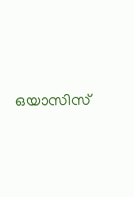ഒയാസിസ്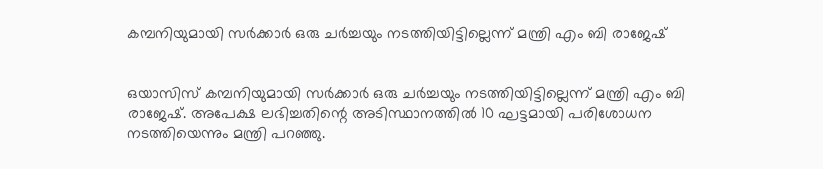കമ്പനിയുമായി സര്‍ക്കാര്‍ ഒരു ചര്‍ച്ചയും നടത്തിയിട്ടില്ലെന്ന് മന്ത്രി എം ബി രാജേഷ്


ഒയാസിസ് കമ്പനിയുമായി സര്‍ക്കാര്‍ ഒരു ചര്‍ച്ചയും നടത്തിയിട്ടില്ലെന്ന് മന്ത്രി എം ബി രാജേഷ്. അപേക്ഷ ലഭിച്ചതിന്റെ അടിസ്ഥാനത്തില്‍ 10 ഘട്ടമായി പരിശോധന നടത്തിയെന്നും മന്ത്രി പറഞ്ഞു.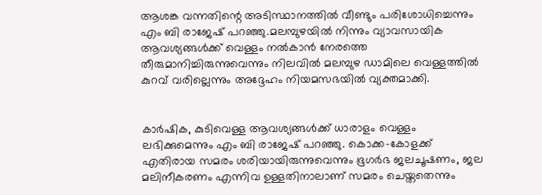ആശങ്ക വന്നതിന്റെ അടിസ്ഥാനത്തില്‍ വീണ്ടും പരിശോധിച്ചെന്നും എം ബി രാജേഷ് പറഞ്ഞു.മലമ്പുഴയില്‍ നിന്നും വ്യാവസായിക ആവശ്യങ്ങള്‍ക്ക് വെള്ളം നല്‍കാന്‍ നേരത്തെ തീരുമാനിച്ചിരുന്നുവെന്നും നിലവിൽ മലമ്പുഴ ഡാമിലെ വെള്ളത്തില്‍ കുറവ് വരില്ലെന്നും അദ്ദേഹം നിയമസഭയില്‍ വ്യക്തമാക്കി.


കാര്‍ഷിക, കുടിവെള്ള ആവശ്യങ്ങള്‍ക്ക് ധാരാളം വെള്ളം ലഭിക്കുമെന്നും എം ബി രാജേഷ് പറഞ്ഞു. കൊക്ക-കോളക്ക് എതിരായ സമരം ശരിയായിരുന്നുവെന്നും ഭൂഗര്‍ഭ ജലചൂഷണം, ജല മലിനീകരണം എന്നിവ ഉള്ളതിനാലാണ് സമരം ചെയ്തതെന്നും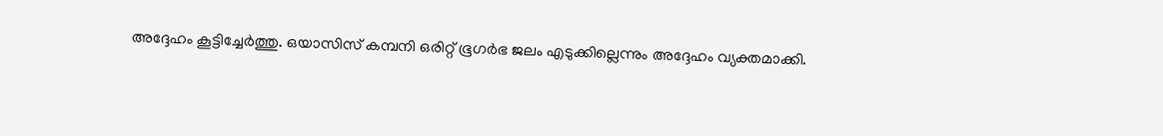അദ്ദേഹം കൂട്ടിച്ചേര്‍ത്തു. ഒയാസിസ് കമ്പനി ഒരിറ്റ് ഭൂഗര്‍ഭ ജലം എടുക്കില്ലെന്നും അദ്ദേഹം വ്യക്തമാക്കി.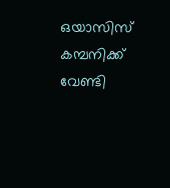ഒയാസിസ് കമ്പനിക്ക് വേണ്ടി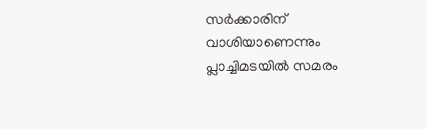സര്‍ക്കാരിന് വാശിയാണെന്നും പ്ലാച്ചിമടയില്‍ സമരം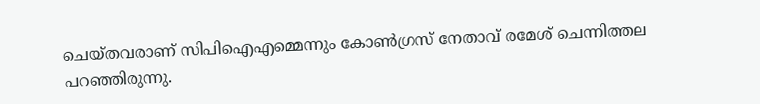ചെയ്തവരാണ് സിപിഐഎമ്മെന്നും കോണ്‍ഗ്രസ് നേതാവ് രമേശ് ചെന്നിത്തല പറഞ്ഞിരുന്നു.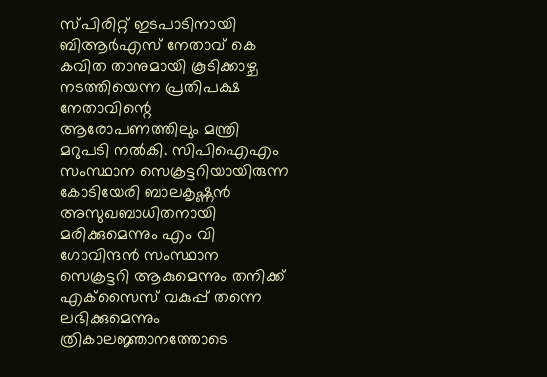സ്പിരിറ്റ് ഇടപാടിനായി ബിആര്‍എസ് നേതാവ് കെ കവിത താനുമായി കൂടിക്കാഴ്ച നടത്തിയെന്ന പ്രതിപക്ഷ നേതാവിന്റെ ആരോപണത്തിലും മന്ത്രി മറുപടി നല്‍കി. സിപിഐഎം സംസ്ഥാന സെക്രട്ടറിയായിരുന്ന കോടിയേരി ബാലകൃഷ്ണന്‍ അസുഖബാധിതനായി മരിക്കുമെന്നും എം വി ഗോവിന്ദന്‍ സംസ്ഥാന സെക്രട്ടറി ആകുമെന്നും തനിക്ക് എക്‌സൈസ് വകുപ്പ് തന്നെ ലഭിക്കുമെന്നും ത്രികാലജ്ഞാനത്തോടെ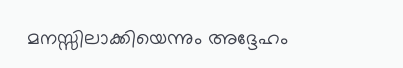മനസ്സിലാക്കിയെന്നും അദ്ദേഹം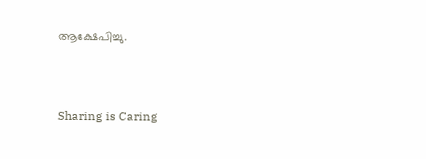ആക്ഷേപിച്ചു.



Sharing is Caring